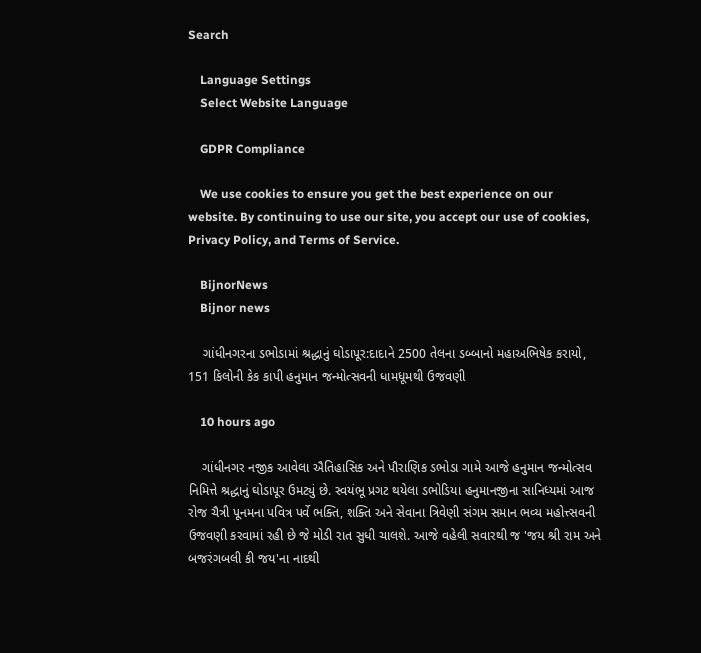Search

    Language Settings
    Select Website Language

    GDPR Compliance

    We use cookies to ensure you get the best experience on our website. By continuing to use our site, you accept our use of cookies, Privacy Policy, and Terms of Service.

    BijnorNews
    Bijnor news

    ગાંધીનગરના ડભોડામાં શ્રદ્ધાનું ઘોડાપૂર:દાદાને 2500 તેલના ડબ્બાનો મહાઅભિષેક કરાયો, 151 કિલોની કેક કાપી હનુમાન જન્મોત્સવની ધામધૂમથી ઉજવણી

    10 hours ago

    ગાંધીનગર નજીક આવેલા ઐતિહાસિક અને પૌરાણિક ડભોડા ગામે આજે હનુમાન જન્મોત્સવ નિમિત્તે શ્રદ્ધાનું ઘોડાપૂર ઉમટ્યું છે. સ્વયંભૂ પ્રગટ થયેલા ડભોડિયા હનુમાનજીના સાનિધ્યમાં આજ રોજ ચૈત્રી પૂનમના પવિત્ર પર્વે ભક્તિ, શક્તિ અને સેવાના ત્રિવેણી સંગમ સમાન ભવ્ય મહોત્ત્સવની ઉજવણી કરવામાં રહી છે જે મોડી રાત સુધી ચાલશે. આજે વહેલી સવારથી જ 'જય શ્રી રામ અને બજરંગબલી કી જય'ના નાદથી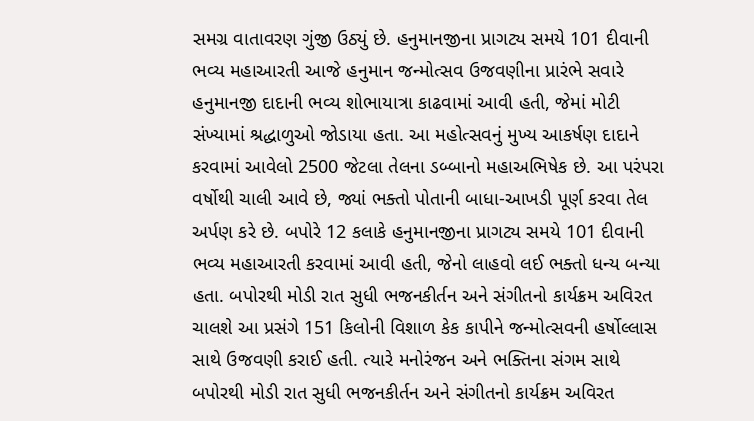સમગ્ર વાતાવરણ ગુંજી ઉઠ્યું છે. હનુમાનજીના પ્રાગટ્ય સમયે 101 દીવાની ભવ્ય મહાઆરતી આજે હનુમાન જન્મોત્સવ ઉજવણીના પ્રારંભે સવારે હનુમાનજી દાદાની ભવ્ય શોભાયાત્રા કાઢવામાં આવી હતી, જેમાં મોટી સંખ્યામાં શ્રદ્ધાળુઓ જોડાયા હતા. આ મહોત્સવનું મુખ્ય આકર્ષણ દાદાને કરવામાં આવેલો 2500 જેટલા તેલના ડબ્બાનો મહાઅભિષેક છે. આ પરંપરા વર્ષોથી ચાલી આવે છે, જ્યાં ભક્તો પોતાની બાધા-આખડી પૂર્ણ કરવા તેલ અર્પણ કરે છે. બપોરે 12 કલાકે હનુમાનજીના પ્રાગટ્ય સમયે 101 દીવાની ભવ્ય મહાઆરતી કરવામાં આવી હતી, જેનો લાહવો લઈ ભક્તો ધન્ય બન્યા હતા. બપોરથી મોડી રાત સુધી ભજનકીર્તન અને સંગીતનો કાર્યક્રમ અવિરત ચાલશે આ પ્રસંગે 151 કિલોની વિશાળ કેક કાપીને જન્મોત્સવની હર્ષોલ્લાસ સાથે ઉજવણી કરાઈ હતી. ત્યારે મનોરંજન અને ભક્તિના સંગમ સાથે બપોરથી મોડી રાત સુધી ભજનકીર્તન અને સંગીતનો કાર્યક્રમ અવિરત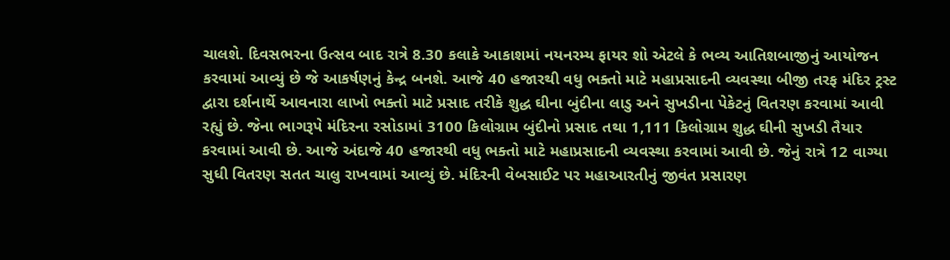ચાલશે. દિવસભરના ઉત્સવ બાદ રાત્રે 8.30 કલાકે આકાશમાં નયનરમ્ય ફાયર શો એટલે કે ભવ્ય આતિશબાજીનું આયોજન કરવામાં આવ્યું છે જે આકર્ષણનું કેન્દ્ર બનશે. આજે 40 હજારથી વધુ ભક્તો માટે મહાપ્રસાદની વ્યવસ્થા બીજી તરફ મંદિર ટ્રસ્ટ દ્વારા દર્શનાર્થે આવનારા લાખો ભક્તો માટે પ્રસાદ તરીકે શુદ્ધ ઘીના બુંદીના લાડુ અને સુખડીના પેકેટનું વિતરણ કરવામાં આવી રહ્યું છે. જેના ભાગરૂપે મંદિરના રસોડામાં 3100 કિલોગ્રામ બુંદીનો પ્રસાદ તથા 1,111 કિલોગ્રામ શુદ્ધ ઘીની સુખડી તૈયાર કરવામાં આવી છે. આજે અંદાજે 40 હજારથી વધુ ભક્તો માટે મહાપ્રસાદની વ્યવસ્થા કરવામાં આવી છે. જેનું રાત્રે 12 વાગ્યા સુધી વિતરણ સતત ચાલુ રાખવામાં આવ્યું છે. મંદિરની વેબસાઈટ પર મહાઆરતીનું જીવંત પ્રસારણ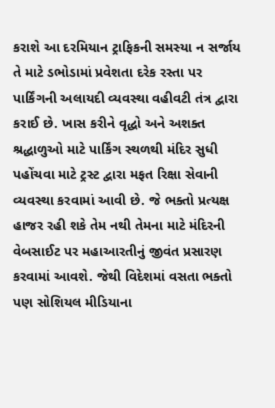કરાશે આ દરમિયાન ટ્રાફિકની સમસ્યા ન સર્જાય તે માટે ડભોડામાં પ્રવેશતા દરેક રસ્તા પર પાર્કિંગની અલાયદી વ્યવસ્થા વહીવટી તંત્ર દ્વારા કરાઈ છે. ખાસ કરીને વૃદ્ધો અને અશક્ત શ્રદ્ધાળુઓ માટે પાર્કિંગ સ્થળથી મંદિર સુધી પહોંચવા માટે ટ્રસ્ટ દ્વારા મફત રિક્ષા સેવાની વ્યવસ્થા કરવામાં આવી છે. જે ભક્તો પ્રત્યક્ષ હાજર રહી શકે તેમ નથી તેમના માટે મંદિરની વેબસાઈટ પર મહાઆરતીનું જીવંત પ્રસારણ કરવામાં આવશે. જેથી વિદેશમાં વસતા ભક્તો પણ સોશિયલ મીડિયાના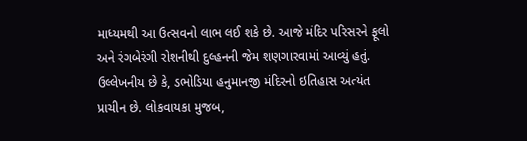માધ્યમથી આ ઉત્સવનો લાભ લઈ શકે છે. આજે મંદિર પરિસરને ફૂલો અને રંગબેરંગી રોશનીથી દુલ્હનની જેમ શણગારવામાં આવ્યું હતું. ઉલ્લેખનીય છે કે, ડભોડિયા હનુમાનજી મંદિરનો ઇતિહાસ અત્યંત પ્રાચીન છે. લોકવાયકા મુજબ,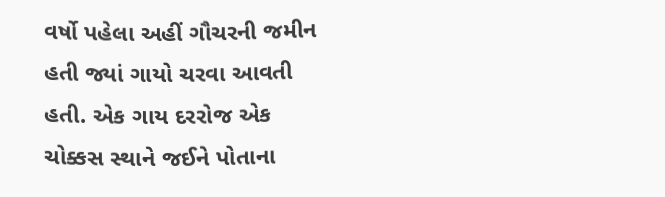વર્ષો પહેલા અહીં ગૌચરની જમીન હતી જ્યાં ગાયો ચરવા આવતી હતી. એક ગાય દરરોજ એક ચોક્કસ સ્થાને જઈને પોતાના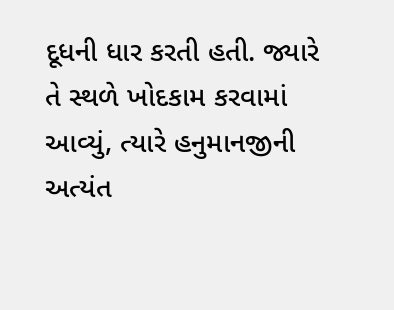દૂધની ધાર કરતી હતી. જ્યારે તે સ્થળે ખોદકામ કરવામાં આવ્યું, ત્યારે હનુમાનજીની અત્યંત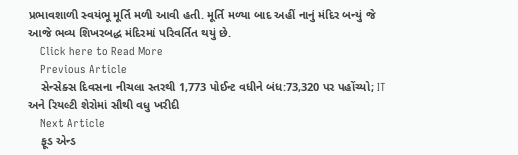પ્રભાવશાળી સ્વયંભૂ મૂર્તિ મળી આવી હતી. મૂર્તિ મળ્યા બાદ અહીં નાનું મંદિર બન્યું જે આજે ભવ્ય શિખરબદ્ધ મંદિરમાં પરિવર્તિત થયું છે.
    Click here to Read More
    Previous Article
    સેન્સેક્સ દિવસના નીચલા સ્તરથી 1,773 પોઈન્ટ વધીને બંધ:73,320 પર પહોંચ્યો; IT અને રિયલ્ટી શેરોમાં સૌથી વધુ ખરીદી
    Next Article
    ફૂડ એન્ડ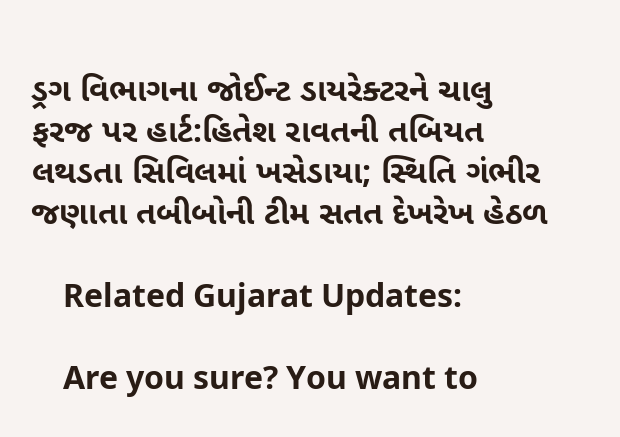ડ્રગ વિભાગના જોઈન્ટ ડાયરેક્ટરને ચાલુ ફરજ પર હાર્ટ:હિતેશ રાવતની તબિયત લથડતા સિવિલમાં ખસેડાયા; સ્થિતિ ગંભીર જણાતા તબીબોની ટીમ સતત દેખરેખ હેઠળ

    Related Gujarat Updates:

    Are you sure? You want to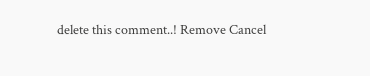delete this comment..! Remove Cancel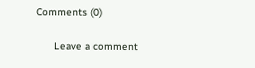Comments (0)

      Leave a comment